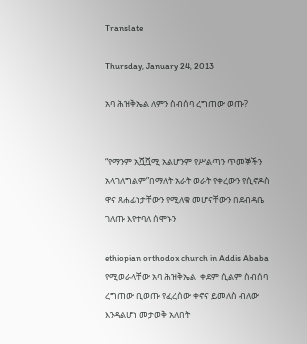Translate

Thursday, January 24, 2013

አባ ሕዝቅኤል ለምን ስብሰባ ረግጠው ወጡ?


“የማንም አሿሿሚ አልሆንም የሥልጣን ጥመኞችን አላገለግልም”በማለት አራት ወራት የቀረውን የሲኖዶስ ዋና ጸሐፊነታቸውን የሚለቁ መሆናቸውን በደብዳቤ ገለጡ እየተባለ ሰሞኑን

ethiopian orthodox church in Addis Ababa የሚወራላቸው አባ ሕዝቅኤል  ቀደም ሲልም ስብሰባ ረግጠው ቢወጡ የፈረሰው ቀኖና ይመለስ ብለው እንዳልሆነ መታወቅ አለበት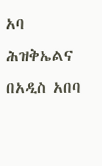አባ ሕዝቅኤልና በአዲስ አበባ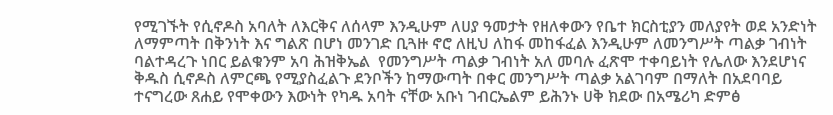የሚገኙት የሲኖዶስ አባለት ለእርቅና ለሰላም እንዲሁም ለሀያ ዓመታት የዘለቀውን የቤተ ክርስቲያን መለያየት ወደ አንድነት ለማምጣት በቅንነት እና ግልጽ በሆነ መንገድ ቢጓዙ ኖሮ ለዚህ ለከፋ መከፋፈል እንዲሁም ለመንግሥት ጣልቃ ገብነት ባልተዳረጉ ነበር ይልቁንም አባ ሕዝቅኤል  የመንግሥት ጣልቃ ገብነት አለ መባሉ ፈጽሞ ተቀባይነት የሌለው እንደሆነና ቅዱስ ሲኖዶስ ለምርጫ የሚያስፈልጉ ደንቦችን ከማውጣት በቀር መንግሥት ጣልቃ አልገባም በማለት በአደባባይ ተናግረው ጸሐይ የሞቀውን እውነት የካዱ አባት ናቸው አቡነ ገብርኤልም ይሕንኑ ሀቅ ክደው በአሜሪካ ድምፅ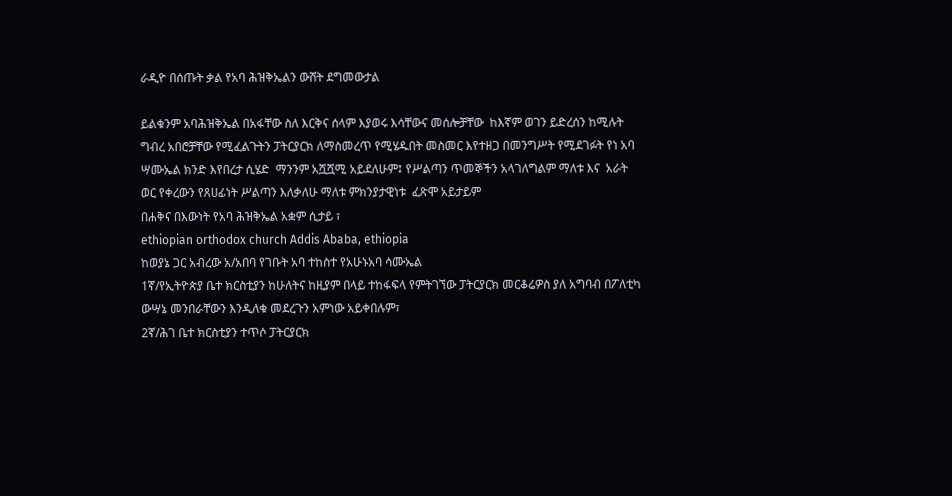ራዲዮ በሰጡት ቃል የአባ ሕዝቅኤልን ውሸት ደግመውታል

ይልቁንም አባሕዝቅኤል በአፋቸው ስለ እርቅና ሰላም እያወሩ እሳቸውና መሰሎቻቸው  ከእኛም ወገን ይድረሰን ከሚሉት ግብረ አበሮቻቸው የሚፈልጉትን ፓትርያርክ ለማስመረጥ የሚሄዱበት መስመር እየተዘጋ በመንግሥት የሚደገፉት የነ አባ ሣሙኤል ክንድ እየበረታ ሲሄድ  ማንንም አሿሿሚ አይደለሁም፤ የሥልጣን ጥመኞችን አላገለግልም ማለቱ እና  አራት ወር የቀረውን የጸሀፊነት ሥልጣን እለቃለሁ ማለቱ ምክንያታዊነቱ  ፈጽሞ አይታይም
በሐቅና በእውነት የአባ ሕዝቅኤል አቋም ሲታይ ፣
ethiopian orthodox church Addis Ababa, ethiopia
ከወያኔ ጋር አብረው አ/አበባ የገቡት አባ ተከስተ የአሁኑአባ ሳሙኤል
1ኛ/የኢትዮጵያ ቤተ ክርስቲያን ከሁለትና ከዚያም በላይ ተከፋፍላ የምትገኘው ፓትርያርክ መርቆሬዎስ ያለ አግባብ በፖለቲካ ውሣኔ መንበራቸውን እንዲለቁ መደረጉን አምነው አይቀበሉም፣
2ኛ/ሕገ ቤተ ክርስቲያን ተጥሶ ፓትርያርክ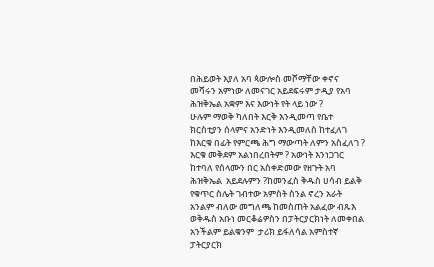በሕይወት እያለ አባ ጳውሎስ መሾማቸው ቀኖና መሻሩን አምነው ለመናገር አይደፍሩም ታዲያ የአባ ሕዝቅኤል አቋም እና እውነት የት ላይ ነው ?
ሁሉም ማወቅ ካለበት እርቅ እንዲመጣ የቤተ ክርስቲያን ሰላምና አንድነት እንዲመለስ ከተፈለገ ከእርቁ በፊት የምርጫ ሕግ ማውጣት ለምን አስፈለገ ? እርቁ መቅደም አልነበረበትም ? አውነት እንነጋገር ከተባለ የሰላሙን በር አስቀድመው የዘጉት አባ ሕዝቅኤል  አይደሉምን ?ከመንፈስ ቅዱስ ሀሳብ ይልቅ የቁጥር ስሌት ገብተው አምስት ስንል ኖረን አራት አንልም ብለው መግለጫ ከመስጠት አልፈው ብጹእ ወቅዱስ አቡነ መርቆሬዎስን በፓትርያርክነት ለመቀበል አንችልም ይልቁንም  ታሪክ ይፋለሳል አምስተኛ ፓትርያርክ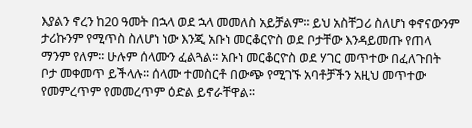እያልን ኖረን ከ20 ዓመት በኋላ ወደ ኋላ መመለስ አይቻልም፡፡ ይህ አስቸጋሪ ስለሆነ ቀኖናውንም ታሪኩንም የሚጥስ ስለሆነ ነው እንጂ አቡነ መርቆርዮስ ወደ ቦታቸው እንዳይመጡ የጠላ ማንም የለም፡፡ ሁሉም ሰላሙን ፈልጓል፡፡ አቡነ መርቆርዮስ ወደ ሃገር መጥተው በፈለጉበት ቦታ መቀመጥ ይችላሉ፡፡ ሰላሙ ተመስርቶ በውጭ የሚገኙ አባቶቻችን አዚህ መጥተው የመምረጥም የመመረጥም ዕድል ይኖራቸዋል፡፡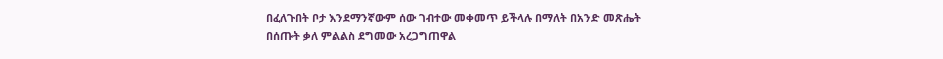በፈለጉበት ቦታ እንደማንኛውም ሰው ገብተው መቀመጥ ይችላሉ በማለት በአንድ መጽሔት በሰጡት ቃለ ምልልስ ደግመው አረጋግጠዋል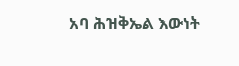አባ ሕዝቅኤል እውነት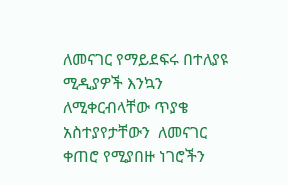ለመናገር የማይደፍሩ በተለያዩ ሚዲያዎች እንኳን ለሚቀርብላቸው ጥያቄ አስተያየታቸውን  ለመናገር ቀጠሮ የሚያበዙ ነገሮችን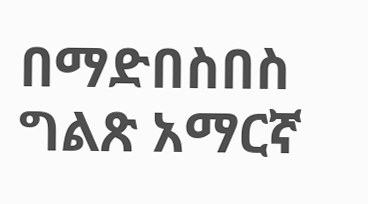በማድበስበስ ግልጽ አማርኛ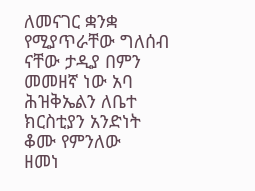ለመናገር ቋንቋ የሚያጥራቸው ግለሰብ ናቸው ታዲያ በምን መመዘኛ ነው አባ ሕዝቅኤልን ለቤተ ክርስቲያን አንድነት ቆሙ የምንለው
ዘመነ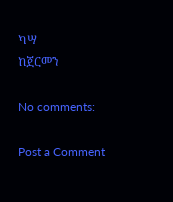ካሣ
ከጀርመን

No comments:

Post a Comment